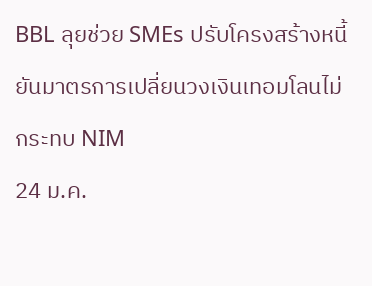BBL ลุยช่วย SMEs ปรับโครงสร้างหนี้ ยันมาตรการเปลี่ยนวงเงินเทอมโลนไม่กระทบ NIM
24 ม.ค.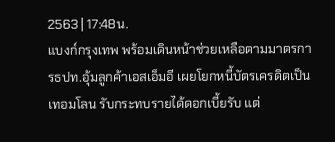2563 | 17:48น.
แบงก์กรุงเทพ พร้อมเดินหน้าช่วยเหลือตามมาตรการธปท.อุ้มลูกค้าเอสเอ็มอี เผยโยกหนี้บัตรเครดิตเป็นเทอมโลน รับกระทบรายได้ดอกเบี้ยรับ แต่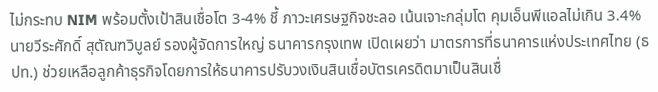ไม่กระทบ NIM พร้อมตั้งเป้าสินเชื่อโต 3-4% ชี้ ภาวะเศรษฐกิจชะลอ เน้นเจาะกลุ่มโต คุมเอ็นพีแอลไม่เกิน 3.4%
นายวีระศักดิ์ สุตัณฑวิบูลย์ รองผู้จัดการใหญ่ ธนาคารกรุงเทพ เปิดเผยว่า มาตรการที่ธนาคารแห่งประเทศไทย (ธปท.) ช่วยเหลือลูกค้าธุรกิจโดยการให้ธนาคารปรับวงเงินสินเชื่อบัตรเครดิตมาเป็นสินเชื่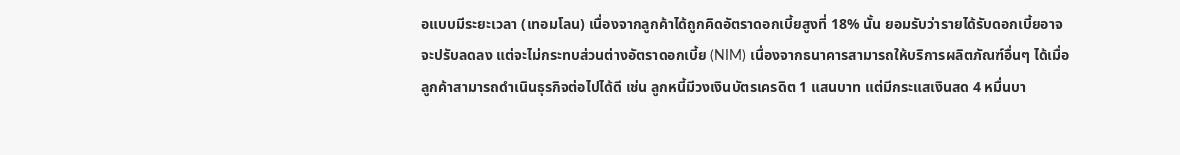อแบบมีระยะเวลา (เทอมโลน) เนื่องจากลูกค้าได้ถูกคิดอัตราดอกเบี้ยสูงที่ 18% นั้น ยอมรับว่ารายได้รับดอกเบี้ยอาจจะปรับลดลง แต่จะไม่กระทบส่วนต่างอัตราดอกเบี้ย (NIM) เนื่องจากธนาคารสามารถให้บริการผลิตภัณฑ์อื่นๆ ได้เมื่อลูกค้าสามารถดำเนินธุรกิจต่อไปได้ดี เช่น ลูกหนี้มีวงเงินบัตรเครดิต 1 แสนบาท แต่มีกระแสเงินสด 4 หมื่นบา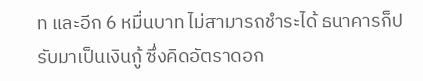ท และอีก 6 หมื่นบาท ไม่สามารถชำระได้ ธนาคารก็ปรับมาเป็นเงินกู้ ซึ่งคิดอัตราดอก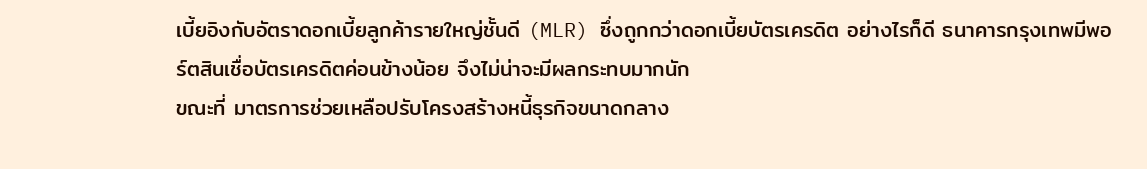เบี้ยอิงกับอัตราดอกเบี้ยลูกค้ารายใหญ่ชั้นดี (MLR) ซึ่งถูกกว่าดอกเบี้ยบัตรเครดิต อย่างไรก็ดี ธนาคารกรุงเทพมีพอร์ตสินเชื่อบัตรเครดิตค่อนข้างน้อย จึงไม่น่าจะมีผลกระทบมากนัก
ขณะที่ มาตรการช่วยเหลือปรับโครงสร้างหนี้ธุรกิจขนาดกลาง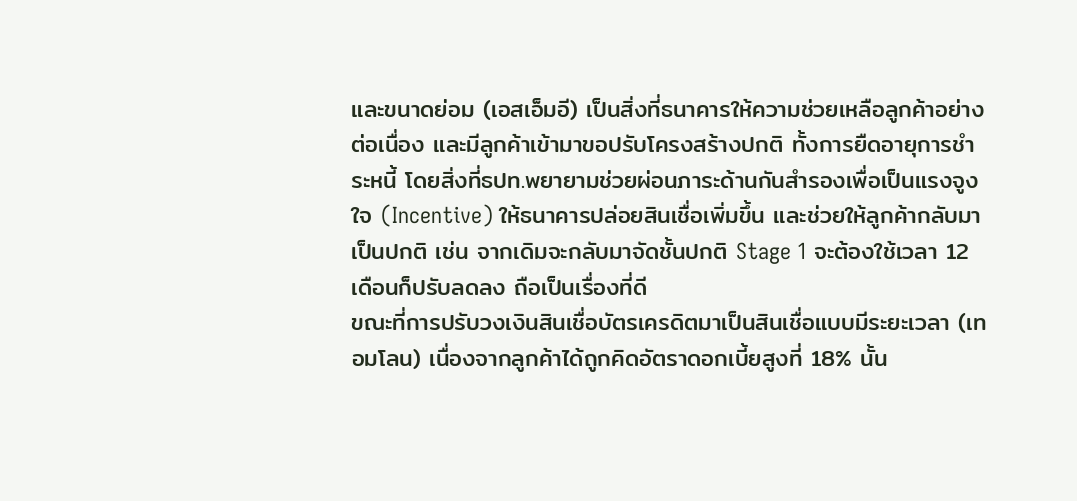และขนาดย่อม (เอสเอ็มอี) เป็นสิ่งที่ธนาคารให้ความช่วยเหลือลูกค้าอย่างต่อเนื่อง และมีลูกค้าเข้ามาขอปรับโครงสร้างปกติ ทั้งการยืดอายุการชำระหนี้ โดยสิ่งที่ธปท.พยายามช่วยผ่อนภาระด้านกันสำรองเพื่อเป็นแรงจูงใจ (Incentive) ให้ธนาคารปล่อยสินเชื่อเพิ่มขึ้น และช่วยให้ลูกค้ากลับมาเป็นปกติ เช่น จากเดิมจะกลับมาจัดชั้นปกติ Stage 1 จะต้องใช้เวลา 12 เดือนก็ปรับลดลง ถือเป็นเรื่องที่ดี
ขณะที่การปรับวงเงินสินเชื่อบัตรเครดิตมาเป็นสินเชื่อแบบมีระยะเวลา (เทอมโลน) เนื่องจากลูกค้าได้ถูกคิดอัตราดอกเบี้ยสูงที่ 18% นั้น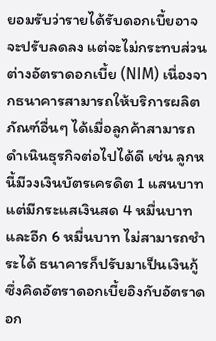ยอมรับว่ารายได้รับดอกเบี้ยอาจจะปรับลดลง แต่จะไม่กระทบส่วนต่างอัตราดอกเบี้ย (NIM) เนื่องจากธนาคารสามารถให้บริการผลิตภัณฑ์อื่นๆ ได้เมื่อลูกค้าสามารถดำเนินธุรกิจต่อไปได้ดี เช่น ลูกหนี้มีวงเงินบัตรเครดิต 1 แสนบาท แต่มีกระแสเงินสด 4 หมื่นบาท และอีก 6 หมื่นบาท ไม่สามารถชำระได้ ธนาคารก็ปรับมาเป็นเงินกู้ ซึ่งคิดอัตราดอกเบี้ยอิงกับอัตราดอก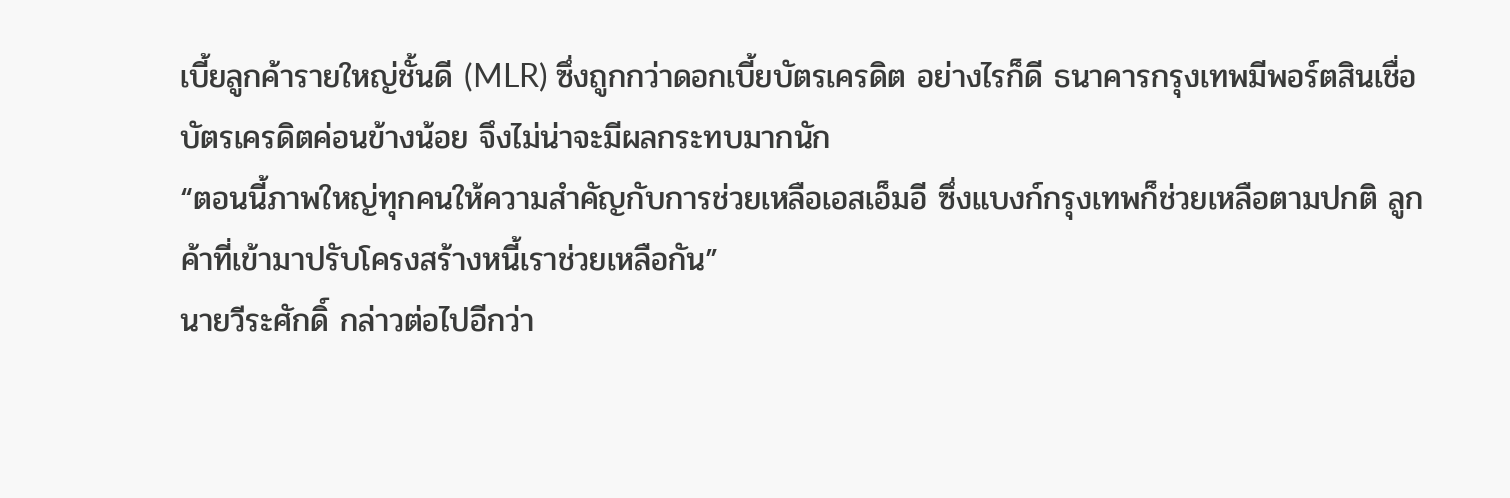เบี้ยลูกค้ารายใหญ่ชั้นดี (MLR) ซึ่งถูกกว่าดอกเบี้ยบัตรเครดิต อย่างไรก็ดี ธนาคารกรุงเทพมีพอร์ตสินเชื่อบัตรเครดิตค่อนข้างน้อย จึงไม่น่าจะมีผลกระทบมากนัก
“ตอนนี้ภาพใหญ่ทุกคนให้ความสำคัญกับการช่วยเหลือเอสเอ็มอี ซึ่งแบงก์กรุงเทพก็ช่วยเหลือตามปกติ ลูกค้าที่เข้ามาปรับโครงสร้างหนี้เราช่วยเหลือกัน”
นายวีระศักดิ์ กล่าวต่อไปอีกว่า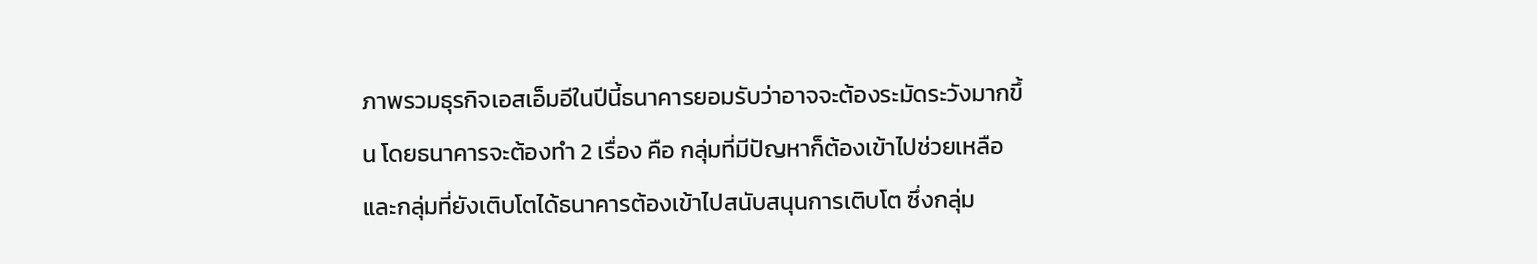ภาพรวมธุรกิจเอสเอ็มอีในปีนี้ธนาคารยอมรับว่าอาจจะต้องระมัดระวังมากขึ้น โดยธนาคารจะต้องทำ 2 เรื่อง คือ กลุ่มที่มีปัญหาก็ต้องเข้าไปช่วยเหลือ และกลุ่มที่ยังเติบโตได้ธนาคารต้องเข้าไปสนับสนุนการเติบโต ซึ่งกลุ่ม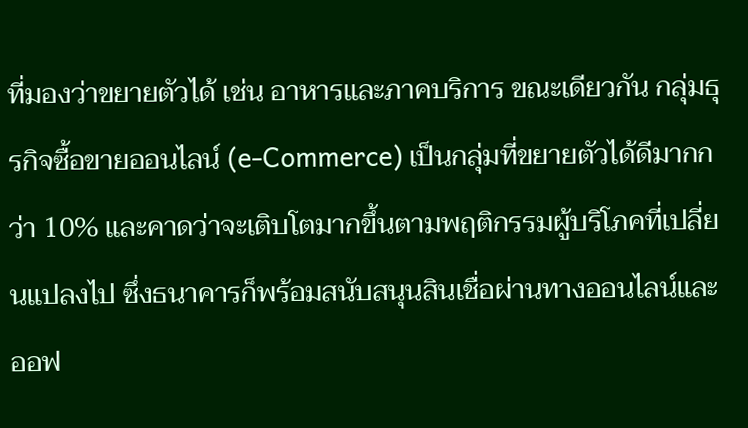ที่มองว่าขยายตัวได้ เช่น อาหารและภาคบริการ ขณะเดียวกัน กลุ่มธุรกิจซื้อขายออนไลน์ (e-Commerce) เป็นกลุ่มที่ขยายตัวได้ดีมากกว่า 10% และคาดว่าจะเติบโตมากขึ้นตามพฤติกรรมผู้บริโภคที่เปลี่ยนแปลงไป ซึ่งธนาคารก็พร้อมสนับสนุนสินเชื่อผ่านทางออนไลน์และออฟ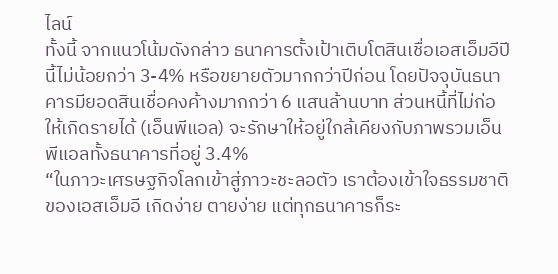ไลน์
ทั้งนี้ จากแนวโน้มดังกล่าว ธนาคารตั้งเป้าเติบโตสินเชื่อเอสเอ็มอีปีนี้ไม่น้อยกว่า 3-4% หรือขยายตัวมากกว่าปีก่อน โดยปัจจุบันธนาคารมียอดสินเชื่อคงค้างมากกว่า 6 แสนล้านบาท ส่วนหนี้ที่ไม่ก่อให้เกิดรายได้ (เอ็นพีแอล) จะรักษาให้อยู่ใกล้เคียงกับภาพรวมเอ็นพีแอลทั้งธนาคารที่อยู่ 3.4%
“ในภาวะเศรษฐกิจโลกเข้าสู่ภาวะชะลอตัว เราต้องเข้าใจธรรมชาติของเอสเอ็มอี เกิดง่าย ตายง่าย แต่ทุกธนาคารก็ระ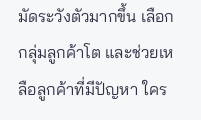มัดระวังตัวมากขึ้น เลือกกลุ่มลูกค้าโต และช่วยเหลือลูกค้าที่มีปัญหา ใคร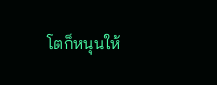โตก็หนุนให้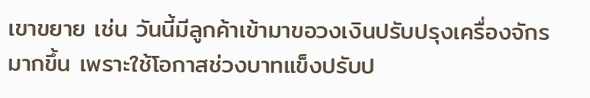เขาขยาย เช่น วันนี้มีลูกค้าเข้ามาขอวงเงินปรับปรุงเครื่องจักรมากขึ้น เพราะใช้โอกาสช่วงบาทแข็งปรับป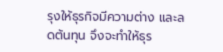รุงให้ธุรกิจมีความต่าง และลดต้นทุน จึงจะทำให้ธุร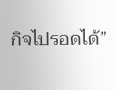กิจไปรอดได้”